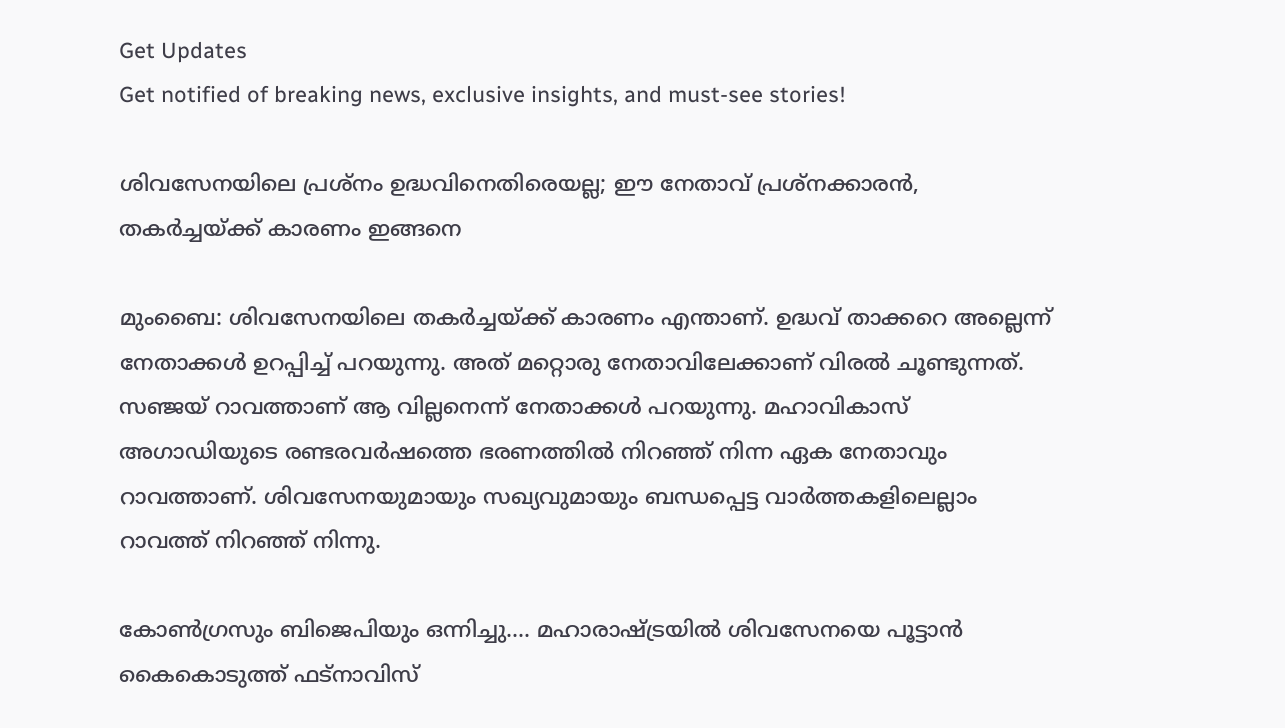Get Updates
Get notified of breaking news, exclusive insights, and must-see stories!

ശിവസേനയിലെ പ്രശ്‌നം ഉദ്ധവിനെതിരെയല്ല; ഈ നേതാവ് പ്രശ്‌നക്കാരന്‍, തകര്‍ച്ചയ്ക്ക് കാരണം ഇങ്ങനെ

മുംബൈ: ശിവസേനയിലെ തകര്‍ച്ചയ്ക്ക് കാരണം എന്താണ്. ഉദ്ധവ് താക്കറെ അല്ലെന്ന് നേതാക്കള്‍ ഉറപ്പിച്ച് പറയുന്നു. അത് മറ്റൊരു നേതാവിലേക്കാണ് വിരല്‍ ചൂണ്ടുന്നത്. സഞ്ജയ് റാവത്താണ് ആ വില്ലനെന്ന് നേതാക്കള്‍ പറയുന്നു. മഹാവികാസ് അഗാഡിയുടെ രണ്ടരവര്‍ഷത്തെ ഭരണത്തില്‍ നിറഞ്ഞ് നിന്ന ഏക നേതാവും റാവത്താണ്. ശിവസേനയുമായും സഖ്യവുമായും ബന്ധപ്പെട്ട വാര്‍ത്തകളിലെല്ലാം റാവത്ത് നിറഞ്ഞ് നിന്നു.

കോണ്‍ഗ്രസും ബിജെപിയും ഒന്നിച്ചു.... മഹാരാഷ്ട്രയില്‍ ശിവസേനയെ പൂട്ടാന്‍ കൈകൊടുത്ത് ഫട്‌നാവിസ്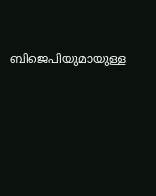ബിജെപിയുമായുള്ള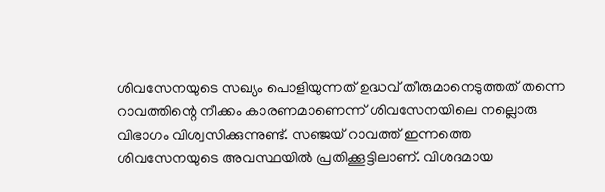ശിവസേനയുടെ സഖ്യം പൊളിയുന്നത് ഉദ്ധവ് തീരുമാനെടുത്തത് തന്നെ റാവത്തിന്റെ നീക്കം കാരണമാണെന്ന് ശിവസേനയിലെ നല്ലൊരു വിഭാഗം വിശ്വസിക്കുന്നുണ്ട്. സഞ്ജയ് റാവത്ത് ഇന്നത്തെ ശിവസേനയുടെ അവസ്ഥയില്‍ പ്രതിക്കൂട്ടിലാണ്. വിശദമായ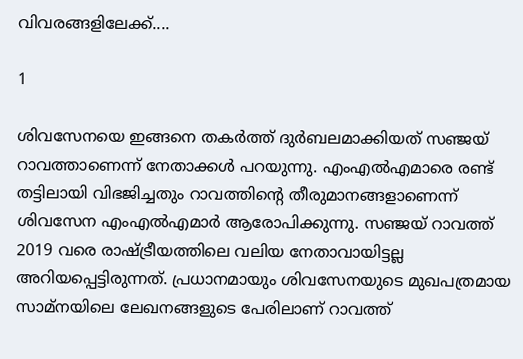വിവരങ്ങളിലേക്ക്....

1

ശിവസേനയെ ഇങ്ങനെ തകര്‍ത്ത് ദുര്‍ബലമാക്കിയത് സഞ്ജയ് റാവത്താണെന്ന് നേതാക്കള്‍ പറയുന്നു. എംഎല്‍എമാരെ രണ്ട് തട്ടിലായി വിഭജിച്ചതും റാവത്തിന്റെ തീരുമാനങ്ങളാണെന്ന് ശിവസേന എംഎല്‍എമാര്‍ ആരോപിക്കുന്നു. സഞ്ജയ് റാവത്ത് 2019 വരെ രാഷ്ട്രീയത്തിലെ വലിയ നേതാവായിട്ടല്ല അറിയപ്പെട്ടിരുന്നത്. പ്രധാനമായും ശിവസേനയുടെ മുഖപത്രമായ സാമ്‌നയിലെ ലേഖനങ്ങളുടെ പേരിലാണ് റാവത്ത്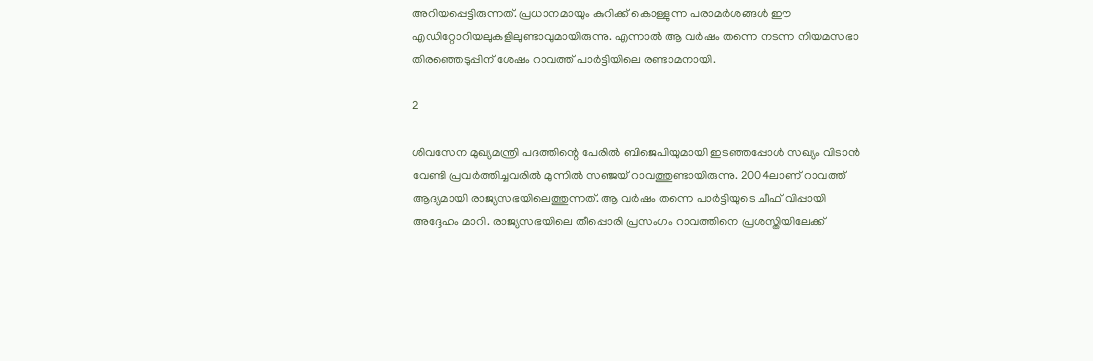അറിയപ്പെട്ടിരുന്നത്. പ്രധാനമായും കുറിക്ക് കൊള്ളുന്ന പരാമര്‍ശങ്ങള്‍ ഈ എഡിറ്റോറിയലുകളിലുണ്ടാവുമായിരുന്നു. എന്നാല്‍ ആ വര്‍ഷം തന്നെ നടന്ന നിയമസഭാ തിരഞ്ഞെടുപ്പിന് ശേഷം റാവത്ത് പാര്‍ട്ടിയിലെ രണ്ടാമനായി.

2

ശിവസേന മുഖ്യമന്ത്രി പദത്തിന്റെ പേരില്‍ ബിജെപിയുമായി ഇടഞ്ഞപ്പോള്‍ സഖ്യം വിടാന്‍ വേണ്ടി പ്രവര്‍ത്തിച്ചവരില്‍ മുന്നില്‍ സഞ്ജയ് റാവത്തുണ്ടായിരുന്നു. 2004ലാണ് റാവത്ത് ആദ്യമായി രാജ്യസഭയിലെത്തുന്നത്. ആ വര്‍ഷം തന്നെ പാര്‍ട്ടിയുടെ ചീഫ് വിപ്പായി അദ്ദേഹം മാറി. രാജ്യസഭയിലെ തീപ്പൊരി പ്രസംഗം റാവത്തിനെ പ്രശസ്തിയിലേക്ക്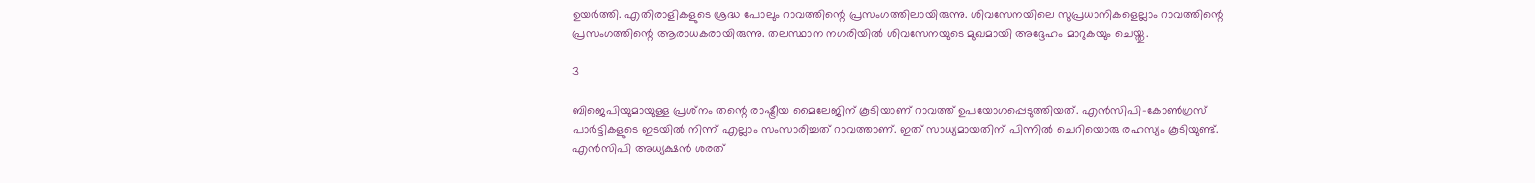ഉയര്‍ത്തി. എതിരാളികളുടെ ശ്രദ്ധ പോലും റാവത്തിന്റെ പ്രസംഗത്തിലായിരുന്നു. ശിവസേനയിലെ സുപ്രധാനികളെല്ലാം റാവത്തിന്റെ പ്രസംഗത്തിന്റെ ആരാധകരായിരുന്നു. തലസ്ഥാന നഗരിയില്‍ ശിവസേനയുടെ മുഖമായി അദ്ദേഹം മാറുകയും ചെയ്തു.

3

ബിജെപിയുമായുള്ള പ്രശ്‌നം തന്റെ രാഷ്ട്രീയ മൈലേജിന് കൂടിയാണ് റാവത്ത് ഉപയോഗപ്പെടുത്തിയത്. എന്‍സിപി-കോണ്‍ഗ്രസ് പാര്‍ട്ടികളുടെ ഇടയില്‍ നിന്ന് എല്ലാം സംസാരിച്ചത് റാവത്താണ്. ഇത് സാധ്യമായതിന് പിന്നില്‍ ചെറിയൊരു രഹസ്യം കൂടിയുണ്ട്. എന്‍സിപി അധ്യക്ഷന്‍ ശരത്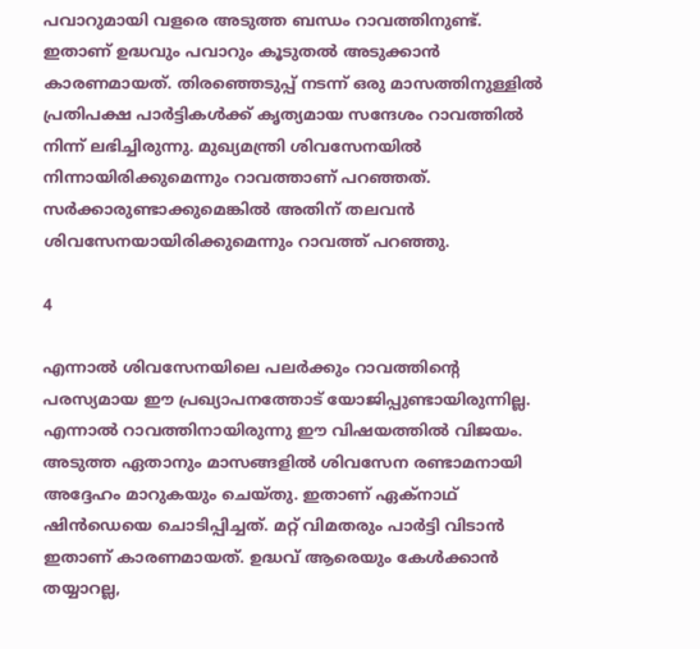പവാറുമായി വളരെ അടുത്ത ബന്ധം റാവത്തിനുണ്ട്. ഇതാണ് ഉദ്ധവും പവാറും കൂടുതല്‍ അടുക്കാന്‍ കാരണമായത്. തിരഞ്ഞെടുപ്പ് നടന്ന് ഒരു മാസത്തിനുള്ളില്‍ പ്രതിപക്ഷ പാര്‍ട്ടികള്‍ക്ക് കൃത്യമായ സന്ദേശം റാവത്തില്‍ നിന്ന് ലഭിച്ചിരുന്നു. മുഖ്യമന്ത്രി ശിവസേനയില്‍ നിന്നായിരിക്കുമെന്നും റാവത്താണ് പറഞ്ഞത്. സര്‍ക്കാരുണ്ടാക്കുമെങ്കില്‍ അതിന് തലവന്‍ ശിവസേനയായിരിക്കുമെന്നും റാവത്ത് പറഞ്ഞു.

4

എന്നാല്‍ ശിവസേനയിലെ പലര്‍ക്കും റാവത്തിന്റെ പരസ്യമായ ഈ പ്രഖ്യാപനത്തോട് യോജിപ്പുണ്ടായിരുന്നില്ല. എന്നാല്‍ റാവത്തിനായിരുന്നു ഈ വിഷയത്തില്‍ വിജയം. അടുത്ത ഏതാനും മാസങ്ങളില്‍ ശിവസേന രണ്ടാമനായി അദ്ദേഹം മാറുകയും ചെയ്തു. ഇതാണ് ഏക്‌നാഥ് ഷിന്‍ഡെയെ ചൊടിപ്പിച്ചത്. മറ്റ് വിമതരും പാര്‍ട്ടി വിടാന്‍ ഇതാണ് കാരണമായത്. ഉദ്ധവ് ആരെയും കേള്‍ക്കാന്‍ തയ്യാറല്ല,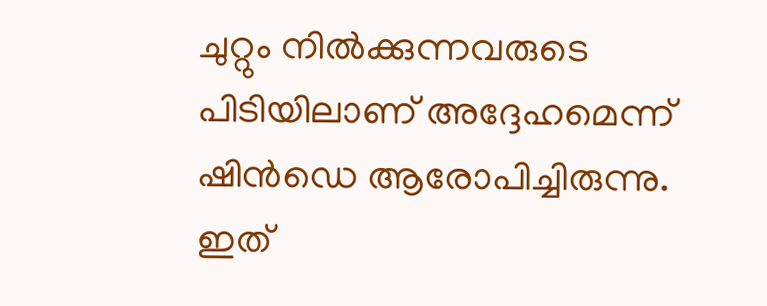ചുറ്റും നില്‍ക്കുന്നവരുടെ പിടിയിലാണ് അദ്ദേഹമെന്ന് ഷിന്‍ഡെ ആരോപിച്ചിരുന്നു. ഇത്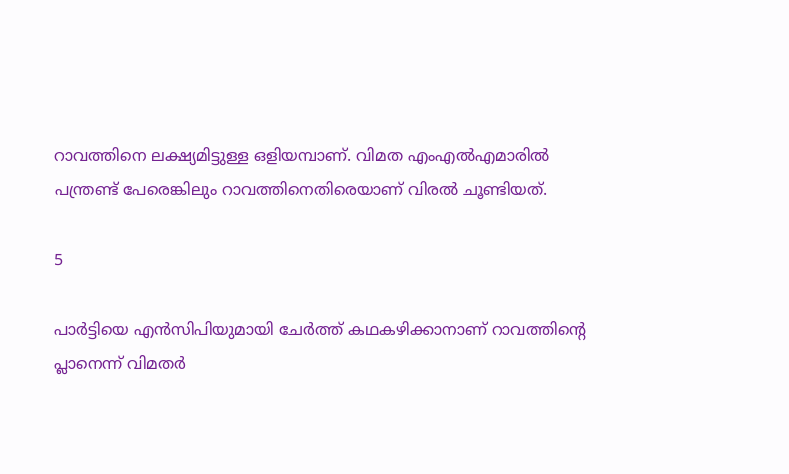റാവത്തിനെ ലക്ഷ്യമിട്ടുള്ള ഒളിയമ്പാണ്. വിമത എംഎല്‍എമാരില്‍ പന്ത്രണ്ട് പേരെങ്കിലും റാവത്തിനെതിരെയാണ് വിരല്‍ ചൂണ്ടിയത്.

5

പാര്‍ട്ടിയെ എന്‍സിപിയുമായി ചേര്‍ത്ത് കഥകഴിക്കാനാണ് റാവത്തിന്റെ പ്ലാനെന്ന് വിമതര്‍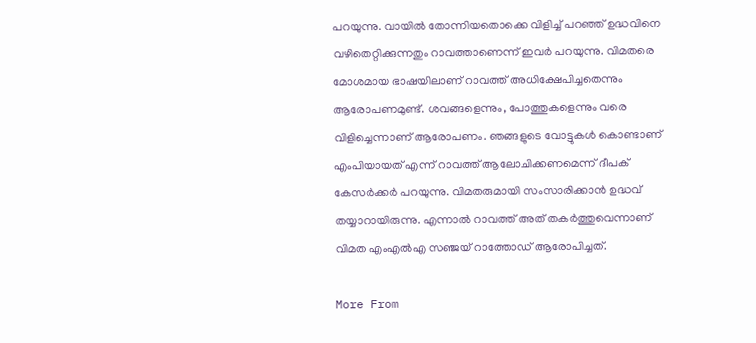പറയുന്നു. വായില്‍ തോന്നിയതൊക്കെ വിളിച്ച് പറഞ്ഞ് ഉദ്ധവിനെ വഴിതെറ്റിക്കുന്നതും റാവത്താണെന്ന് ഇവര്‍ പറയുന്നു. വിമതരെ മോശമായ ഭാഷയിലാണ് റാവത്ത് അധിക്ഷേപിച്ചതെന്നും ആരോപണമുണ്ട്. ശവങ്ങളെന്നും, പോത്തുകളെന്നും വരെ വിളിച്ചെന്നാണ് ആരോപണം. ഞങ്ങളുടെ വോട്ടുകള്‍ കൊണ്ടാണ് എംപിയായത് എന്ന് റാവത്ത് ആലോചിക്കണമെന്ന് ദീപക് കേസര്‍ക്കര്‍ പറയുന്നു. വിമതരുമായി സംസാരിക്കാന്‍ ഉദ്ധവ് തയ്യാറായിരുന്നു. എന്നാല്‍ റാവത്ത് അത് തകര്‍ത്തുവെന്നാണ് വിമത എംഎല്‍എ സഞ്ജയ് റാത്തോഡ് ആരോപിച്ചത്.

More From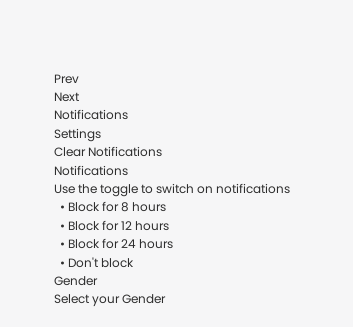Prev
Next
Notifications
Settings
Clear Notifications
Notifications
Use the toggle to switch on notifications
  • Block for 8 hours
  • Block for 12 hours
  • Block for 24 hours
  • Don't block
Gender
Select your Gender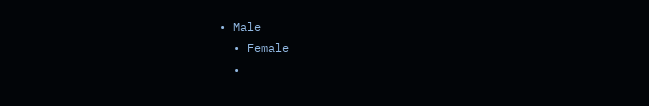• Male
  • Female
  •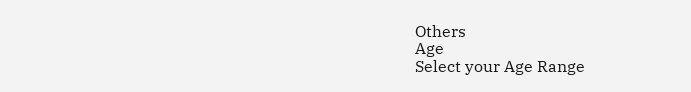Others
Age
Select your Age Range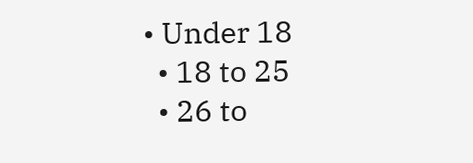• Under 18
  • 18 to 25
  • 26 to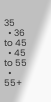35
  • 36 to 45
  • 45 to 55
  • 55+